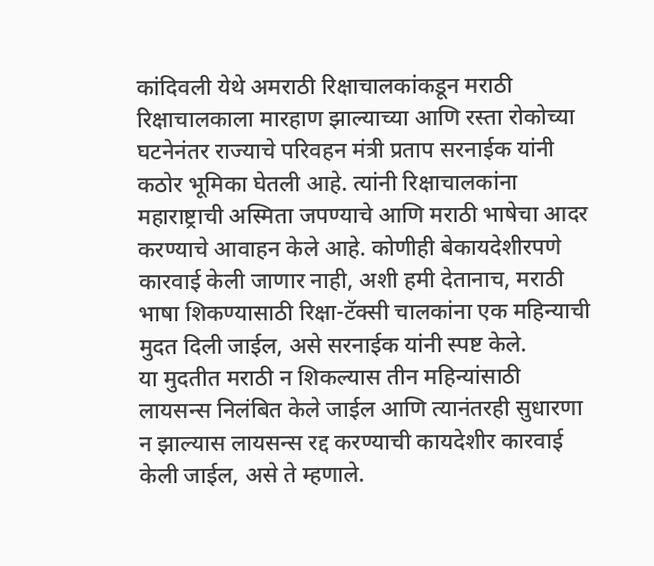कांदिवली येथे अमराठी रिक्षाचालकांकडून मराठी रिक्षाचालकाला मारहाण झाल्याच्या आणि रस्ता रोकोच्या घटनेनंतर राज्याचे परिवहन मंत्री प्रताप सरनाईक यांनी कठोर भूमिका घेतली आहे. त्यांनी रिक्षाचालकांना महाराष्ट्राची अस्मिता जपण्याचे आणि मराठी भाषेचा आदर करण्याचे आवाहन केले आहे. कोणीही बेकायदेशीरपणे कारवाई केली जाणार नाही, अशी हमी देतानाच, मराठी भाषा शिकण्यासाठी रिक्षा-टॅक्सी चालकांना एक महिन्याची मुदत दिली जाईल, असे सरनाईक यांनी स्पष्ट केले.
या मुदतीत मराठी न शिकल्यास तीन महिन्यांसाठी लायसन्स निलंबित केले जाईल आणि त्यानंतरही सुधारणा न झाल्यास लायसन्स रद्द करण्याची कायदेशीर कारवाई केली जाईल, असे ते म्हणाले.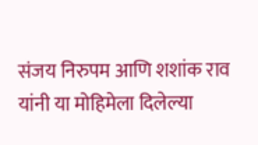संजय निरुपम आणि शशांक राव यांनी या मोहिमेला दिलेल्या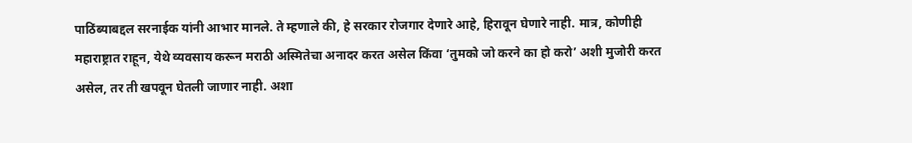पाठिंब्याबद्दल सरनाईक यांनी आभार मानले. ते म्हणाले की, हे सरकार रोजगार देणारे आहे, हिरावून घेणारे नाही. मात्र, कोणीही महाराष्ट्रात राहून, येथे व्यवसाय करून मराठी अस्मितेचा अनादर करत असेल किंवा ‘तुमको जो करने का हो करो’ अशी मुजोरी करत असेल, तर ती खपवून घेतली जाणार नाही. अशा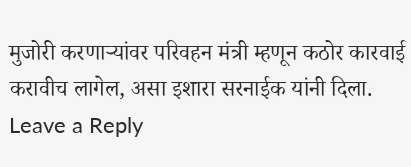मुजोरी करणाऱ्यांवर परिवहन मंत्री म्हणून कठोर कारवाई करावीच लागेल, असा इशारा सरनाईक यांनी दिला.
Leave a Reply